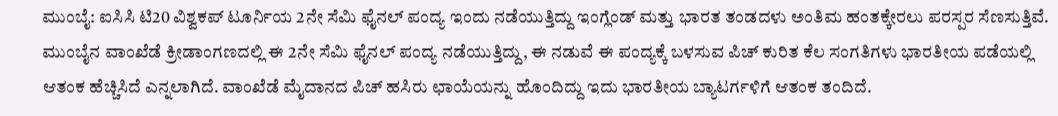ಮುಂಬೈ: ಐಸಿಸಿ ಟಿ20 ವಿಶ್ವಕಪ್ ಟೂರ್ನಿಯ 2ನೇ ಸೆಮಿ ಫೈನಲ್ ಪಂದ್ಯ ಇಂದು ನಡೆಯುತ್ತಿದ್ದು ಇಂಗ್ಲೆಂಡ್ ಮತ್ತು ಭಾರತ ತಂಡದಳು ಅಂತಿಮ ಹಂತಕ್ಕೇರಲು ಪರಸ್ಪರ ಸೆಣಸುತ್ತಿವೆ.
ಮುಂಬೈನ ವಾಂಖೆಡೆ ಕ್ರೀಡಾಂಗಣದಲ್ಲಿ ಈ 2ನೇ ಸೆಮಿ ಫೈನಲ್ ಪಂದ್ಯ ನಡೆಯುತ್ತಿದ್ದು, ಈ ನಡುವೆ ಈ ಪಂದ್ಯಕ್ಕೆ ಬಳಸುವ ಪಿಚ್ ಕುರಿತ ಕೆಲ ಸಂಗತಿಗಳು ಭಾರತೀಯ ಪಡೆಯಲ್ಲಿ ಆತಂಕ ಹೆಚ್ಚಿಸಿದೆ ಎನ್ನಲಾಗಿದೆ. ವಾಂಖೆಡೆ ಮೈದಾನದ ಪಿಚ್ ಹಸಿರು ಛಾಯೆಯನ್ನು ಹೊಂದಿದ್ದು ಇದು ಭಾರತೀಯ ಬ್ಯಾಟರ್ಗಳಿಗೆ ಆತಂಕ ತಂದಿದೆ.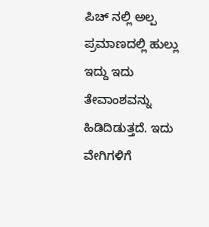ಪಿಚ್ ನಲ್ಲಿ ಅಲ್ಪ ಪ್ರಮಾಣದಲ್ಲಿ ಹುಲ್ಲು ಇದ್ದು ಇದು ತೇವಾಂಶವನ್ನು ಹಿಡಿದಿಡುತ್ತದೆ. ಇದು ವೇಗಿಗಳಿಗೆ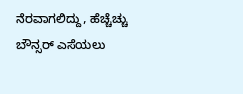ನೆರವಾಗಲಿದ್ದು, ಹೆಚ್ಚೆಚ್ಚು ಬೌನ್ಸರ್ ಎಸೆಯಲು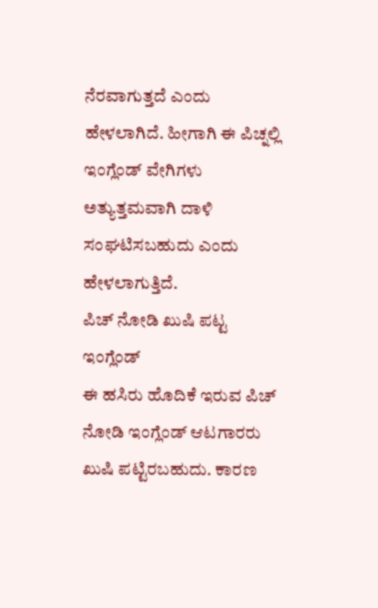ನೆರವಾಗುತ್ತದೆ ಎಂದು ಹೇಳಲಾಗಿದೆ. ಹೀಗಾಗಿ ಈ ಪಿಚ್ನಲ್ಲಿ ಇಂಗ್ಲೆಂಡ್ ವೇಗಿಗಳು ಅತ್ಯುತ್ತಮವಾಗಿ ದಾಳಿ ಸಂಘಟಿಸಬಹುದು ಎಂದು ಹೇಳಲಾಗುತ್ತಿದೆ.
ಪಿಚ್ ನೋಡಿ ಖುಷಿ ಪಟ್ಟ ಇಂಗ್ಲೆಂಡ್
ಈ ಹಸಿರು ಹೊದಿಕೆ ಇರುವ ಪಿಚ್ ನೋಡಿ ಇಂಗ್ಲೆಂಡ್ ಆಟಗಾರರು ಖುಷಿ ಪಟ್ಟಿರಬಹುದು. ಕಾರಣ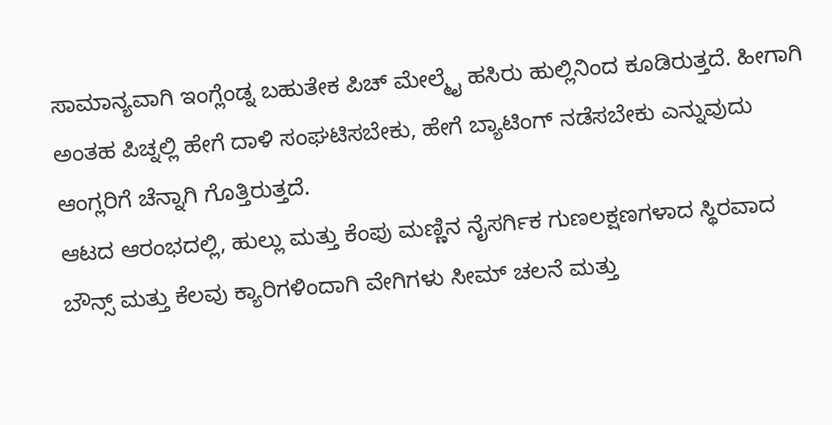ಸಾಮಾನ್ಯವಾಗಿ ಇಂಗ್ಲೆಂಡ್ನ ಬಹುತೇಕ ಪಿಚ್ ಮೇಲ್ಮೈ ಹಸಿರು ಹುಲ್ಲಿನಿಂದ ಕೂಡಿರುತ್ತದೆ. ಹೀಗಾಗಿ ಅಂತಹ ಪಿಚ್ನಲ್ಲಿ ಹೇಗೆ ದಾಳಿ ಸಂಘಟಿಸಬೇಕು, ಹೇಗೆ ಬ್ಯಾಟಿಂಗ್ ನಡೆಸಬೇಕು ಎನ್ನುವುದು ಆಂಗ್ಲರಿಗೆ ಚೆನ್ನಾಗಿ ಗೊತ್ತಿರುತ್ತದೆ.
ಆಟದ ಆರಂಭದಲ್ಲಿ, ಹುಲ್ಲು ಮತ್ತು ಕೆಂಪು ಮಣ್ಣಿನ ನೈಸರ್ಗಿಕ ಗುಣಲಕ್ಷಣಗಳಾದ ಸ್ಥಿರವಾದ ಬೌನ್ಸ್ ಮತ್ತು ಕೆಲವು ಕ್ಯಾರಿಗಳಿಂದಾಗಿ ವೇಗಿಗಳು ಸೀಮ್ ಚಲನೆ ಮತ್ತು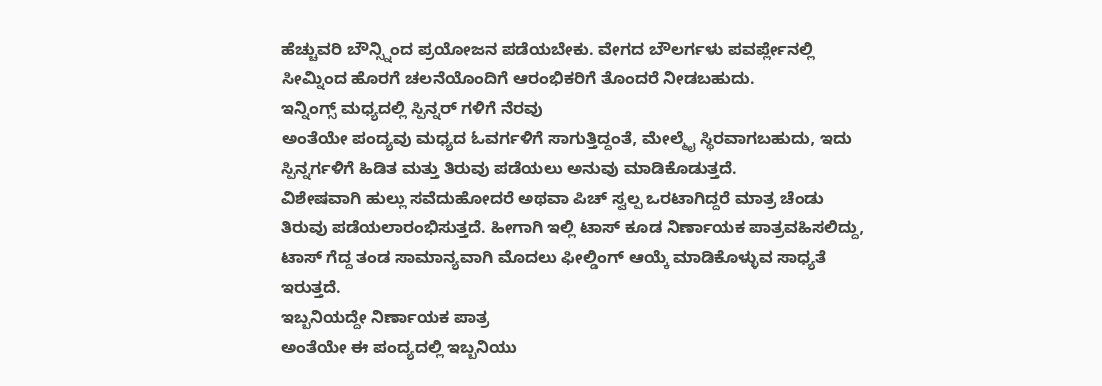ಹೆಚ್ಚುವರಿ ಬೌನ್ಸ್ನಿಂದ ಪ್ರಯೋಜನ ಪಡೆಯಬೇಕು. ವೇಗದ ಬೌಲರ್ಗಳು ಪವರ್ಪ್ಲೇನಲ್ಲಿ ಸೀಮ್ನಿಂದ ಹೊರಗೆ ಚಲನೆಯೊಂದಿಗೆ ಆರಂಭಿಕರಿಗೆ ತೊಂದರೆ ನೀಡಬಹುದು.
ಇನ್ನಿಂಗ್ಸ್ ಮಧ್ಯದಲ್ಲಿ ಸ್ಪಿನ್ನರ್ ಗಳಿಗೆ ನೆರವು
ಅಂತೆಯೇ ಪಂದ್ಯವು ಮಧ್ಯದ ಓವರ್ಗಳಿಗೆ ಸಾಗುತ್ತಿದ್ದಂತೆ, ಮೇಲ್ಮೈ ಸ್ಥಿರವಾಗಬಹುದು, ಇದು ಸ್ಪಿನ್ನರ್ಗಳಿಗೆ ಹಿಡಿತ ಮತ್ತು ತಿರುವು ಪಡೆಯಲು ಅನುವು ಮಾಡಿಕೊಡುತ್ತದೆ.
ವಿಶೇಷವಾಗಿ ಹುಲ್ಲು ಸವೆದುಹೋದರೆ ಅಥವಾ ಪಿಚ್ ಸ್ವಲ್ಪ ಒರಟಾಗಿದ್ದರೆ ಮಾತ್ರ ಚೆಂಡು ತಿರುವು ಪಡೆಯಲಾರಂಭಿಸುತ್ತದೆ. ಹೀಗಾಗಿ ಇಲ್ಲಿ ಟಾಸ್ ಕೂಡ ನಿರ್ಣಾಯಕ ಪಾತ್ರವಹಿಸಲಿದ್ದು, ಟಾಸ್ ಗೆದ್ದ ತಂಡ ಸಾಮಾನ್ಯವಾಗಿ ಮೊದಲು ಫೀಲ್ಡಿಂಗ್ ಆಯ್ಕೆ ಮಾಡಿಕೊಳ್ಳುವ ಸಾಧ್ಯತೆ ಇರುತ್ತದೆ.
ಇಬ್ಬನಿಯದ್ದೇ ನಿರ್ಣಾಯಕ ಪಾತ್ರ
ಅಂತೆಯೇ ಈ ಪಂದ್ಯದಲ್ಲಿ ಇಬ್ಬನಿಯು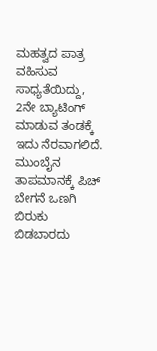ಮಹತ್ವದ ಪಾತ್ರ ವಹಿಸುವ ಸಾಧ್ಯತೆಯಿದ್ದು, 2ನೇ ಬ್ಯಾಟಿಂಗ್ ಮಾಡುವ ತಂಡಕ್ಕೆ ಇದು ನೆರವಾಗಲಿದೆ. ಮುಂಬೈನ ತಾಪಮಾನಕ್ಕೆ ಪಿಚ್ ಬೇಗನೆ ಒಣಗಿ ಬಿರುಕು ಬಿಡಬಾರದು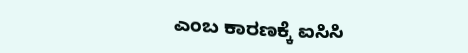ಎಂಬ ಕಾರಣಕ್ಕೆ ಐಸಿಸಿ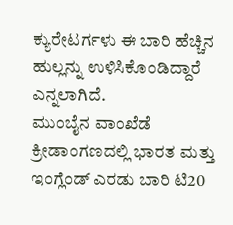ಕ್ಯುರೇಟರ್ಗಳು ಈ ಬಾರಿ ಹೆಚ್ಚಿನ ಹುಲ್ಲನ್ನು ಉಳಿಸಿಕೊಂಡಿದ್ದಾರೆ ಎನ್ನಲಾಗಿದೆ.
ಮುಂಬೈನ ವಾಂಖೆಡೆ ಕ್ರೀಡಾಂಗಣದಲ್ಲಿ ಭಾರತ ಮತ್ತು ಇಂಗ್ಲೆಂಡ್ ಎರಡು ಬಾರಿ ಟಿ20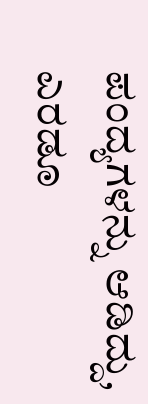ಪಂದ್ಯಗಳನ್ನು ಆಡಿದ್ದು, ಎರಡೂ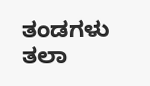ತಂಡಗಳು ತಲಾ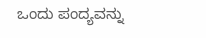ಒಂದು ಪಂದ್ಯವನ್ನು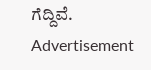ಗೆದ್ದಿವೆ.
Advertisement